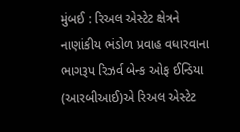મુંબઈ : રિઅલ એસ્ટેટ ક્ષેત્રને નાણાંકીય ભંડોળ પ્રવાહ વધારવાના ભાગરૂપ રિઝર્વ બેન્ક ઓફ ઈન્ડિયા (આરબીઆઈ)એ રિઅલ એસ્ટેટ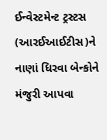ઈન્વેસ્ટમેન્ટ ટ્રસ્ટસ (આરઈઆઈટીસ)ને નાણાં ધિરવા બેન્કોને મંજુરી આપવા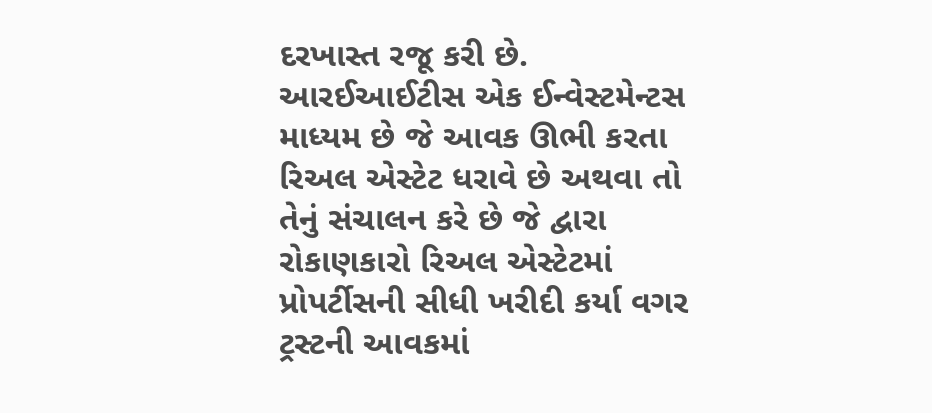દરખાસ્ત રજૂ કરી છે.
આરઈઆઈટીસ એક ઈન્વેસ્ટમેન્ટસ માધ્યમ છે જે આવક ઊભી કરતા રિઅલ એસ્ટેટ ધરાવે છે અથવા તો તેનું સંચાલન કરે છે જે દ્વારા રોકાણકારો રિઅલ એસ્ટેટમાં પ્રોપર્ટીસની સીધી ખરીદી કર્યા વગર ટ્રસ્ટની આવકમાં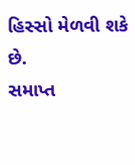હિસ્સો મેળવી શકે છે.
સમાપ્ત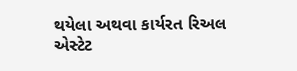થયેલા અથવા કાર્યરત રિઅલ એસ્ટેટ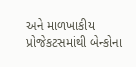અને માળખાકીય પ્રોજેકટસમાંથી બેન્કોના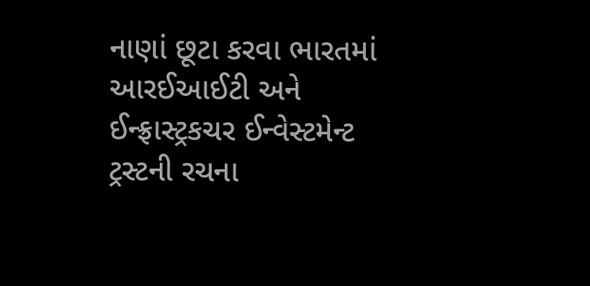નાણાં છૂટા કરવા ભારતમાં આરઈઆઈટી અને ઈન્ફ્રાસ્ટ્રકચર ઈન્વેસ્ટમેન્ટ ટ્રસ્ટની રચના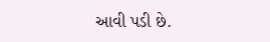આવી પડી છે.